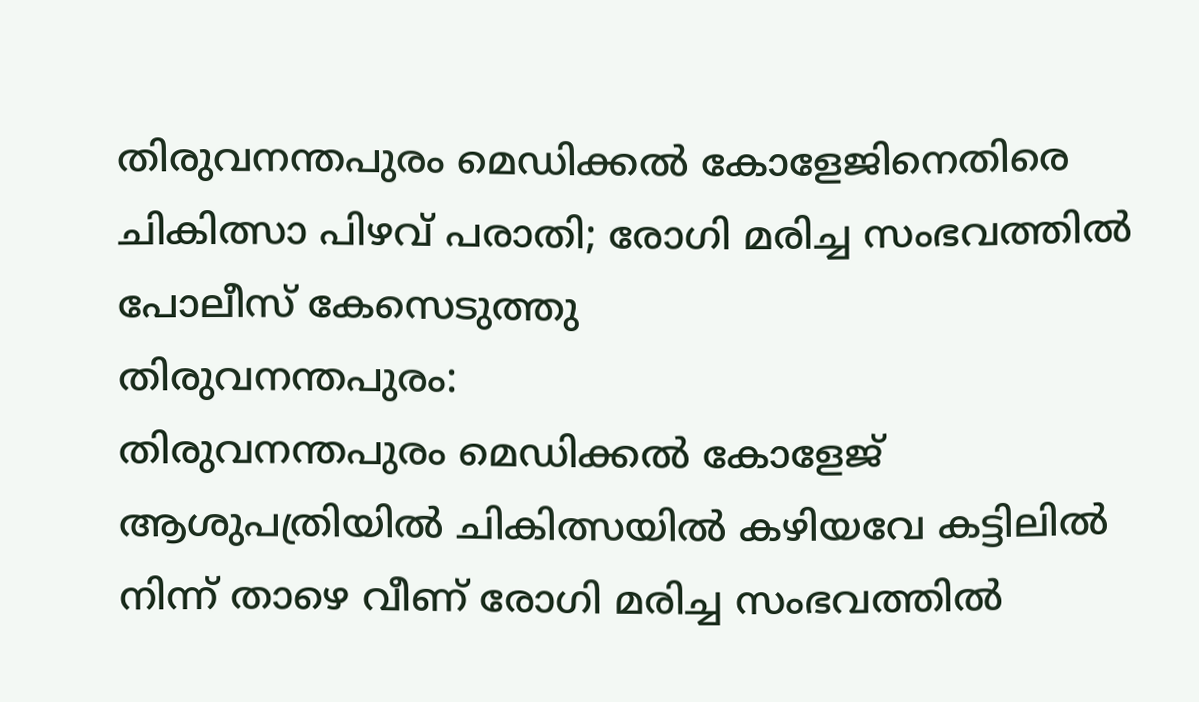തിരുവനന്തപുരം മെഡിക്കൽ കോളേജിനെതിരെ ചികിത്സാ പിഴവ് പരാതി; രോഗി മരിച്ച സംഭവത്തിൽ പോലീസ് കേസെടുത്തു
തിരുവനന്തപുരം:
തിരുവനന്തപുരം മെഡിക്കൽ കോളേജ് ആശുപത്രിയിൽ ചികിത്സയിൽ കഴിയവേ കട്ടിലിൽ നിന്ന് താഴെ വീണ് രോഗി മരിച്ച സംഭവത്തിൽ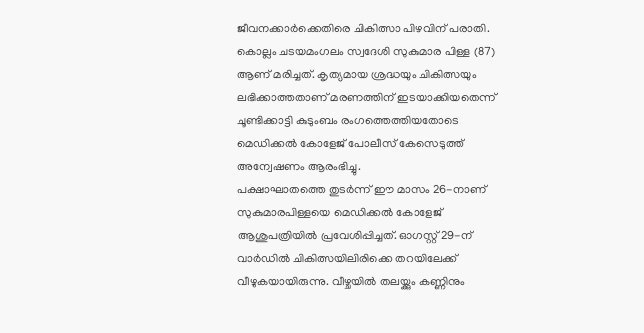ജീവനക്കാർക്കെതിരെ ചികിത്സാ പിഴവിന് പരാതി. കൊല്ലം ചടയമംഗലം സ്വദേശി സുകുമാര പിള്ള (87) ആണ് മരിച്ചത്. കൃത്യമായ ശ്രദ്ധയും ചികിത്സയും ലഭിക്കാത്തതാണ് മരണത്തിന് ഇടയാക്കിയതെന്ന് ചൂണ്ടിക്കാട്ടി കുടുംബം രംഗത്തെത്തിയതോടെ മെഡിക്കൽ കോളേജ് പോലീസ് കേസെടുത്ത് അന്വേഷണം ആരംഭിച്ചു.
പക്ഷാഘാതത്തെ തുടർന്ന് ഈ മാസം 26-നാണ് സുകുമാരപിള്ളയെ മെഡിക്കൽ കോളേജ് ആശുപത്രിയിൽ പ്രവേശിപ്പിച്ചത്. ഓഗസ്റ്റ് 29-ന് വാർഡിൽ ചികിത്സയിലിരിക്കെ തറയിലേക്ക് വീഴുകയായിരുന്നു. വീഴ്ചയിൽ തലയ്ക്കും കണ്ണിനും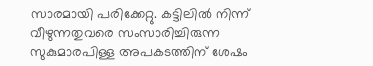സാരമായി പരിക്കേറ്റു. കട്ടിലിൽ നിന്ന് വീഴുന്നതുവരെ സംസാരിച്ചിരുന്ന സുകുമാരപിള്ള അപകടത്തിന് ശേഷം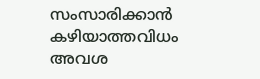സംസാരിക്കാൻ കഴിയാത്തവിധം അവശ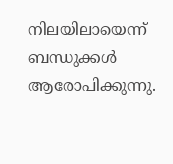നിലയിലായെന്ന് ബന്ധുക്കൾ ആരോപിക്കുന്നു.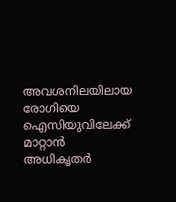അവശനിലയിലായ രോഗിയെ ഐസിയുവിലേക്ക് മാറ്റാൻ അധികൃതർ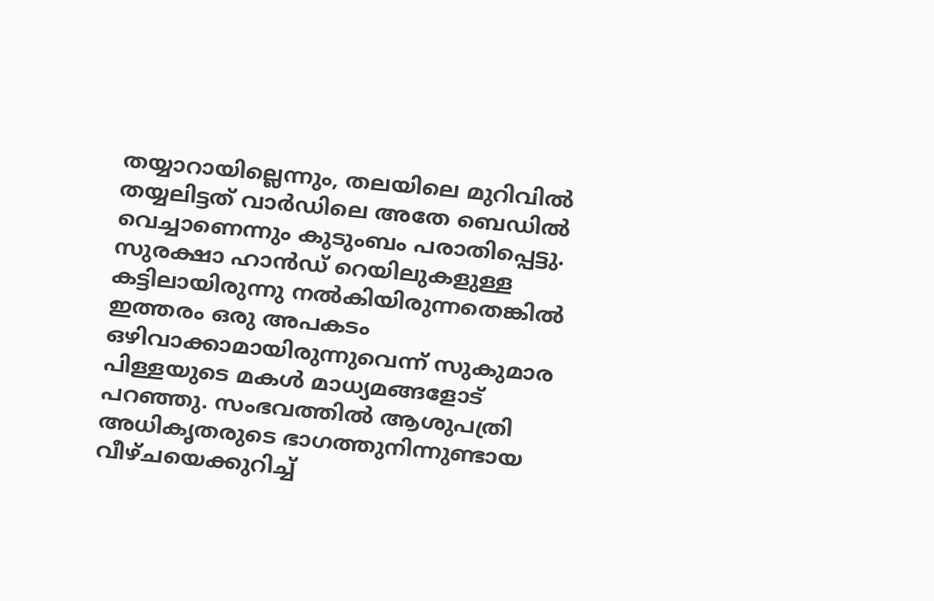തയ്യാറായില്ലെന്നും, തലയിലെ മുറിവിൽ തയ്യലിട്ടത് വാർഡിലെ അതേ ബെഡിൽ വെച്ചാണെന്നും കുടുംബം പരാതിപ്പെട്ടു. സുരക്ഷാ ഹാൻഡ് റെയിലുകളുള്ള കട്ടിലായിരുന്നു നൽകിയിരുന്നതെങ്കിൽ ഇത്തരം ഒരു അപകടം ഒഴിവാക്കാമായിരുന്നുവെന്ന് സുകുമാര പിള്ളയുടെ മകൾ മാധ്യമങ്ങളോട് പറഞ്ഞു. സംഭവത്തിൽ ആശുപത്രി അധികൃതരുടെ ഭാഗത്തുനിന്നുണ്ടായ വീഴ്ചയെക്കുറിച്ച്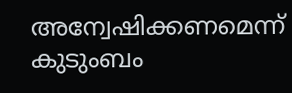അന്വേഷിക്കണമെന്ന് കുടുംബം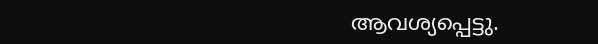ആവശ്യപ്പെട്ടു.